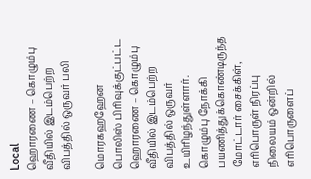Local
ஹொரணை – கொழும்பு வீதியில் இடம்பெற்ற விபத்தில் ஒருவர் பலி

மொரகஹஹேன பொலிஸ் பிரிவுக்குட்பட்ட ஹொரணை – கொழும்பு வீதியில் இடம்பெற்ற விபத்தில் ஒருவர் உயிரிழந்துள்ளார்.
கொழும்பு நோக்கி பயணித்துக்கொண்டிருந்த மோட்டார் சைக்கிள், எரிபொருள் நிரப்பு நிலையம் ஒன்றில் எரிபொருளைப்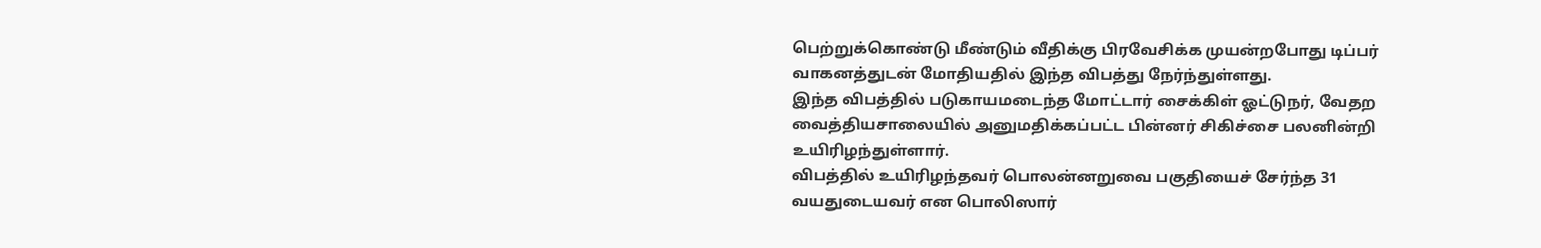பெற்றுக்கொண்டு மீண்டும் வீதிக்கு பிரவேசிக்க முயன்றபோது டிப்பர் வாகனத்துடன் மோதியதில் இந்த விபத்து நேர்ந்துள்ளது.
இந்த விபத்தில் படுகாயமடைந்த மோட்டார் சைக்கிள் ஓட்டுநர், வேதற வைத்தியசாலையில் அனுமதிக்கப்பட்ட பின்னர் சிகிச்சை பலனின்றி உயிரிழந்துள்ளார்.
விபத்தில் உயிரிழந்தவர் பொலன்னறுவை பகுதியைச் சேர்ந்த 31 வயதுடையவர் என பொலிஸார்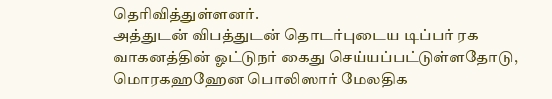தெரிவித்துள்ளனர்.
அத்துடன் விபத்துடன் தொடர்புடைய டிப்பர் ரக வாகனத்தின் ஓட்டுநர் கைது செய்யப்பட்டுள்ளதோடு, மொரகஹஹேன பொலிஸார் மேலதிக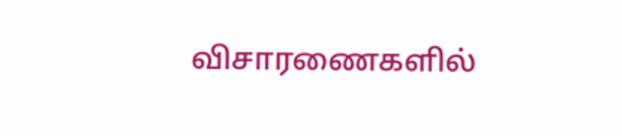விசாரணைகளில்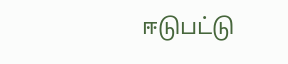ஈடுபட்டு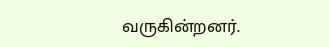வருகின்றனர்.